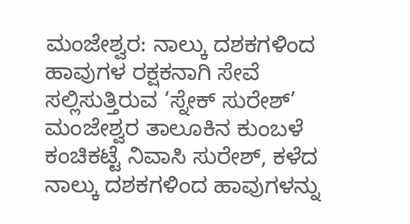ಮಂಜೇಶ್ವರ: ನಾಲ್ಕು ದಶಕಗಳಿಂದ ಹಾವುಗಳ ರಕ್ಷಕನಾಗಿ ಸೇವೆ ಸಲ್ಲಿಸುತ್ತಿರುವ ‘ಸ್ನೇಕ್ ಸುರೇಶ್’
ಮಂಜೇಶ್ವರ ತಾಲೂಕಿನ ಕುಂಬಳೆ ಕಂಚಿಕಟ್ಟೆ ನಿವಾಸಿ ಸುರೇಶ್, ಕಳೆದ ನಾಲ್ಕು ದಶಕಗಳಿಂದ ಹಾವುಗಳನ್ನು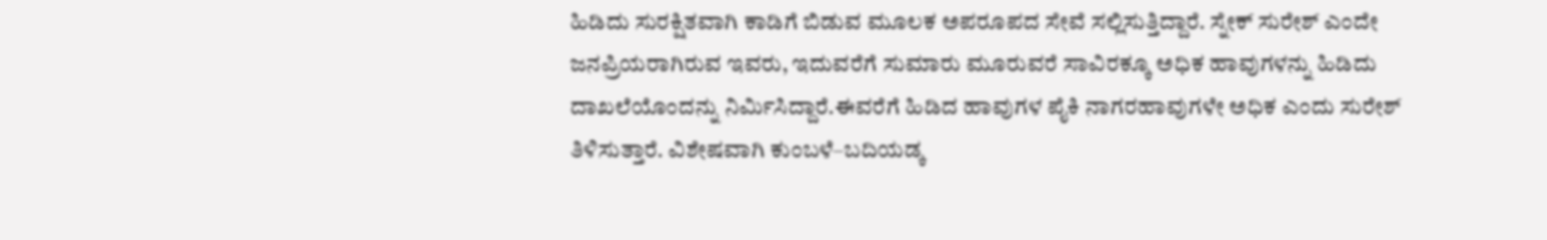ಹಿಡಿದು ಸುರಕ್ಷಿತವಾಗಿ ಕಾಡಿಗೆ ಬಿಡುವ ಮೂಲಕ ಅಪರೂಪದ ಸೇವೆ ಸಲ್ಲಿಸುತ್ತಿದ್ದಾರೆ. ಸ್ನೇಕ್ ಸುರೇಶ್ ಎಂದೇ ಜನಪ್ರಿಯರಾಗಿರುವ ಇವರು, ಇದುವರೆಗೆ ಸುಮಾರು ಮೂರುವರೆ ಸಾವಿರಕ್ಕೂ ಅಧಿಕ ಹಾವುಗಳನ್ನು ಹಿಡಿದು ದಾಖಲೆಯೊಂದನ್ನು ನಿರ್ಮಿಸಿದ್ದಾರೆ.ಈವರೆಗೆ ಹಿಡಿದ ಹಾವುಗಳ ಪೈಕಿ ನಾಗರಹಾವುಗಳೇ ಅಧಿಕ ಎಂದು ಸುರೇಶ್ ತಿಳಿಸುತ್ತಾರೆ. ವಿಶೇಷವಾಗಿ ಕುಂಬಳೆ–ಬದಿಯಡ್ಕ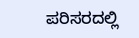ಪರಿಸರದಲ್ಲಿ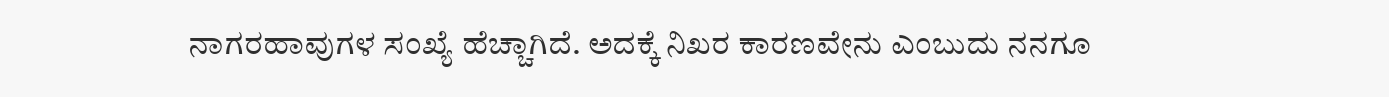ನಾಗರಹಾವುಗಳ ಸಂಖ್ಯೆ ಹೆಚ್ಚಾಗಿದೆ. ಅದಕ್ಕೆ ನಿಖರ ಕಾರಣವೇನು ಎಂಬುದು ನನಗೂ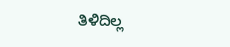ತಿಳಿದಿಲ್ಲ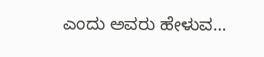ಎಂದು ಅವರು ಹೇಳುವ…